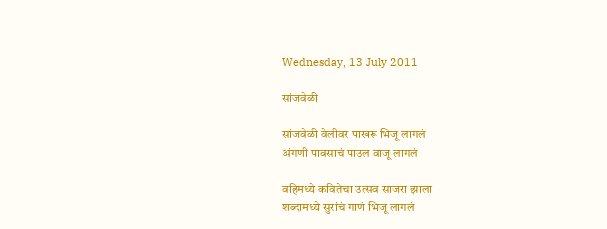Wednesday, 13 July 2011

सांजवेळी

सांजवेळी वेलीवर पाखरू भिजू लागलं
अंगणी पावसाचं पाउल वाजू लागलं

वहिमध्ये कवितेचा उत्सव साजरा झाला
शब्दामध्ये सुरांचं गाणं भिजू लागलं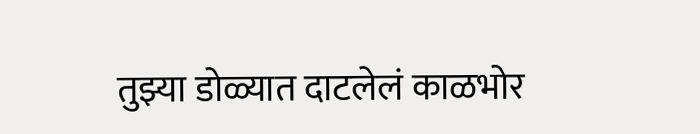तुझ्या डोळ्यात दाटलेलं काळभोर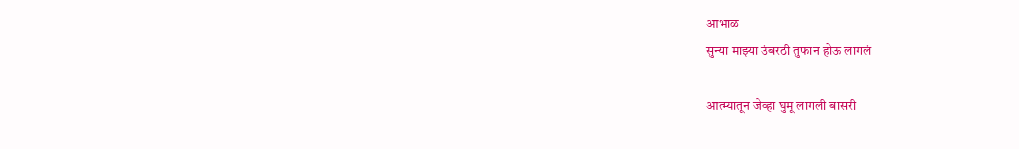आभाळ
सुन्या माझ्या उंबरठी तुफान होऊ लागलं

आत्म्यातून जेव्हा घुमू लागली बासरी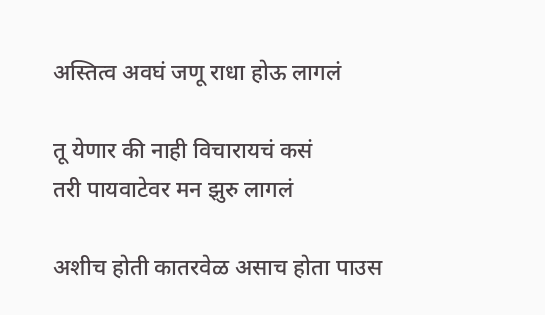अस्तित्व अवघं जणू राधा होऊ लागलं

तू येणार की नाही विचारायचं कसं
तरी पायवाटेवर मन झुरु लागलं

अशीच होती कातरवेळ असाच होता पाउस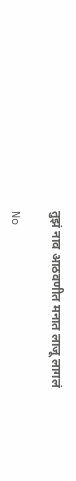तुझं नाव आठवणीत मनात लाजू लागलं

No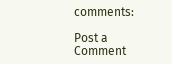comments:

Post a Comment